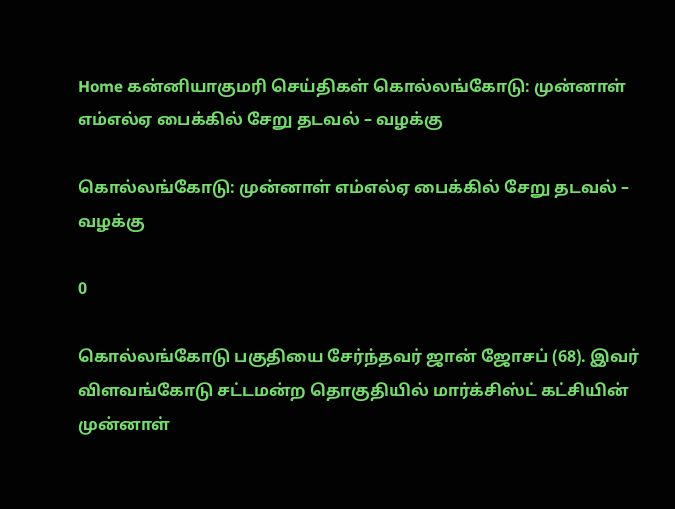Home கன்னியாகுமரி செய்திகள் கொல்லங்கோடு: முன்னாள் எம்எல்ஏ பைக்கில் சேறு தடவல் – வழக்கு

கொல்லங்கோடு: முன்னாள் எம்எல்ஏ பைக்கில் சேறு தடவல் – வழக்கு

0

கொல்லங்கோடு பகுதியை சேர்ந்தவர் ஜான் ஜோசப் (68). இவர் விளவங்கோடு சட்டமன்ற தொகுதியில் மார்க்சிஸ்ட் கட்சியின் முன்னாள்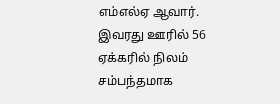எம்எல்ஏ ஆவார். இவரது ஊரில் 56 ஏக்கரில் நிலம் சம்பந்தமாக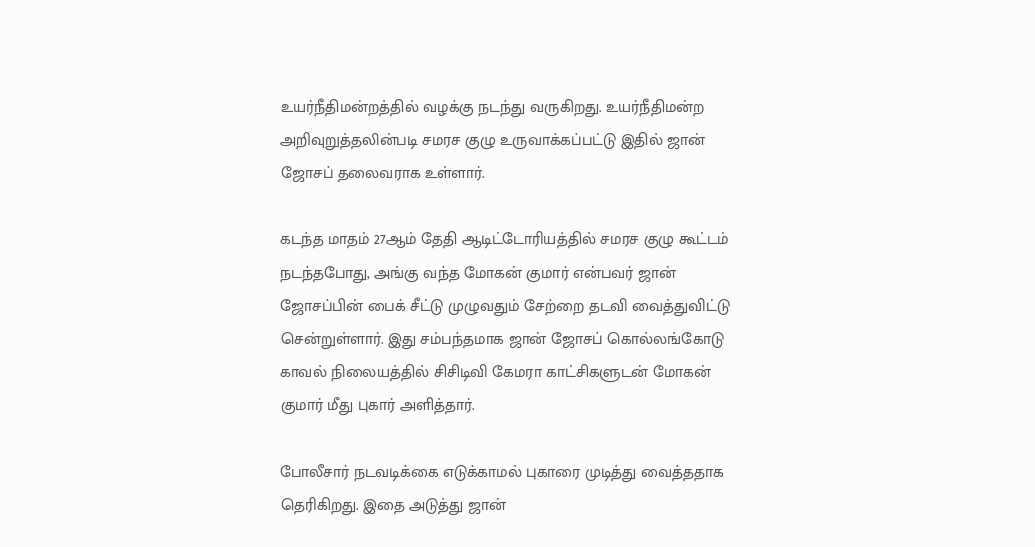உயர்நீதிமன்றத்தில் வழக்கு நடந்து வருகிறது. உயர்நீதிமன்ற அறிவுறுத்தலின்படி சமரச குழு உருவாக்கப்பட்டு இதில் ஜான் ஜோசப் தலைவராக உள்ளார்.

கடந்த மாதம் 27ஆம் தேதி ஆடிட்டோரியத்தில் சமரச குழு கூட்டம் நடந்தபோது, அங்கு வந்த மோகன் குமார் என்பவர் ஜான் ஜோசப்பின் பைக் சீட்டு முழுவதும் சேற்றை தடவி வைத்துவிட்டு சென்றுள்ளார். இது சம்பந்தமாக ஜான் ஜோசப் கொல்லங்கோடு காவல் நிலையத்தில் சிசிடிவி கேமரா காட்சிகளுடன் மோகன் குமார் மீது புகார் அளித்தார்.

போலீசார் நடவடிக்கை எடுக்காமல் புகாரை முடித்து வைத்ததாக தெரிகிறது. இதை அடுத்து ஜான்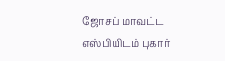ஜோசப் மாவட்ட எஸ்பியிடம் புகார்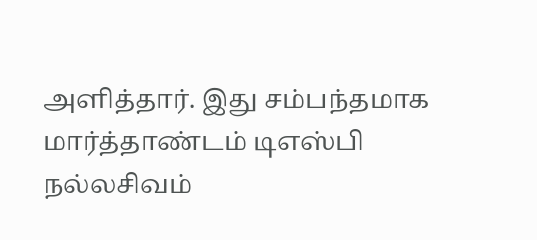அளித்தார். இது சம்பந்தமாக மார்த்தாண்டம் டிஎஸ்பி நல்லசிவம்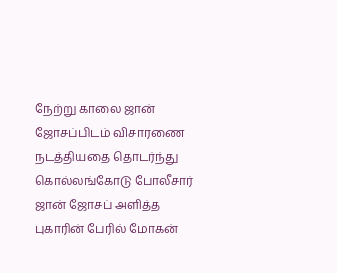நேற்று காலை ஜான் ஜோசப்பிடம் விசாரணை நடத்தியதை தொடர்ந்து கொல்லங்கோடு போலீசார் ஜான் ஜோசப் அளித்த புகாரின் பேரில் மோகன்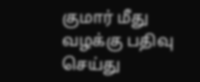குமார் மீது வழக்கு பதிவு செய்து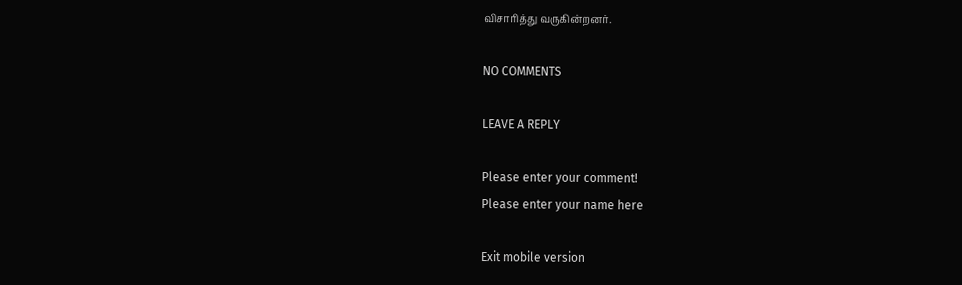விசாரித்து வருகின்றனர்.

NO COMMENTS

LEAVE A REPLY

Please enter your comment!
Please enter your name here

Exit mobile version